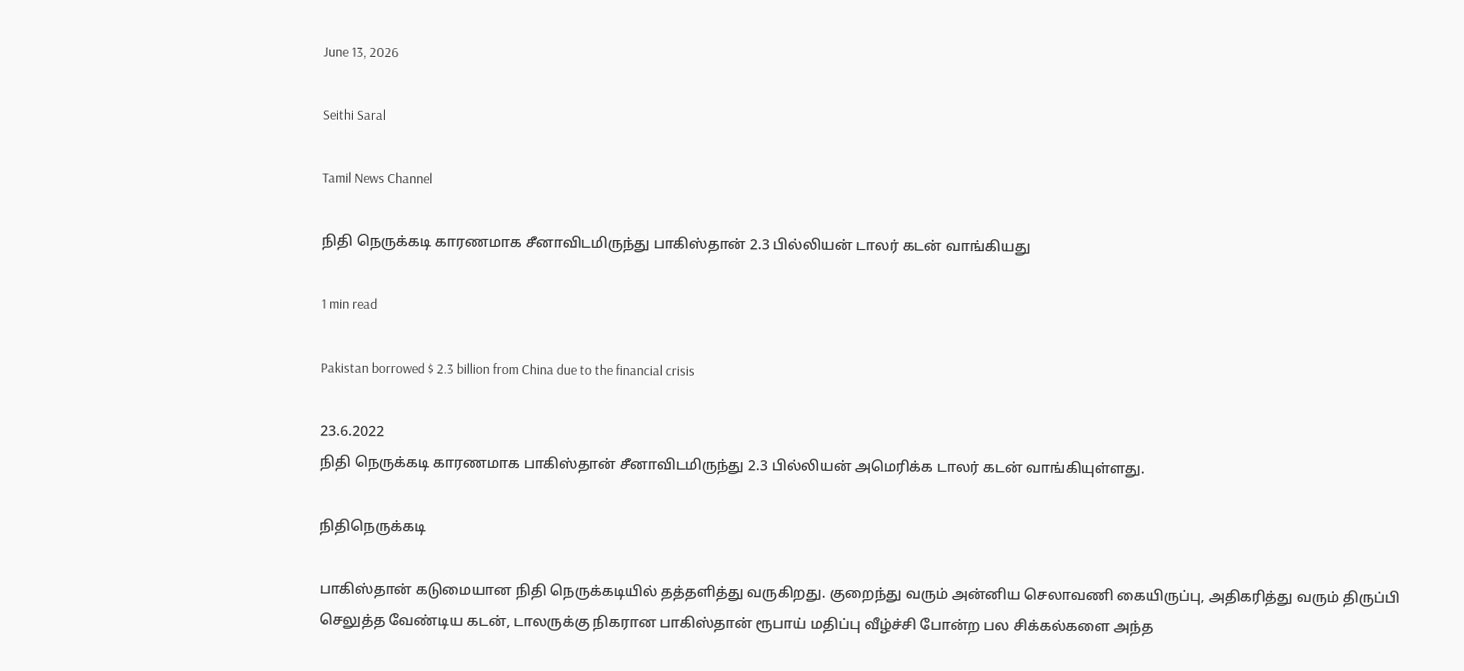June 13, 2026

Seithi Saral

Tamil News Channel

நிதி நெருக்கடி காரணமாக சீனாவிடமிருந்து பாகிஸ்தான் 2.3 பில்லியன் டாலர் கடன் வாங்கியது

1 min read

Pakistan borrowed $ 2.3 billion from China due to the financial crisis

23.6.2022
நிதி நெருக்கடி காரணமாக பாகிஸ்தான் சீனாவிடமிருந்து 2.3 பில்லியன் அமெரிக்க டாலர் கடன் வாங்கியுள்ளது.

நிதிநெருக்கடி

பாகிஸ்தான் கடுமையான நிதி நெருக்கடியில் தத்தளித்து வருகிறது. குறைந்து வரும் அன்னிய செலாவணி கையிருப்பு, அதிகரித்து வரும் திருப்பி செலுத்த வேண்டிய கடன், டாலருக்கு நிகரான பாகிஸ்தான் ரூபாய் மதிப்பு வீழ்ச்சி போன்ற பல சிக்கல்களை அந்த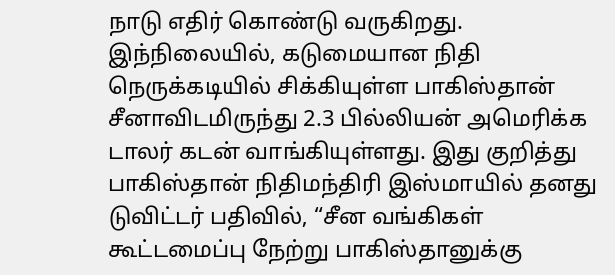நாடு எதிர் கொண்டு வருகிறது.
இந்நிலையில், கடுமையான நிதி நெருக்கடியில் சிக்கியுள்ள பாகிஸ்தான் சீனாவிடமிருந்து 2.3 பில்லியன் அமெரிக்க டாலர் கடன் வாங்கியுள்ளது. இது குறித்து பாகிஸ்தான் நிதிமந்திரி இஸ்மாயில் தனது டுவிட்டர் பதிவில், “சீன வங்கிகள் கூட்டமைப்பு நேற்று பாகிஸ்தானுக்கு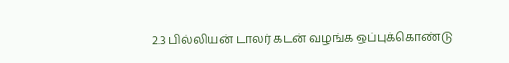2.3 பில்லியன் டாலர் கடன் வழங்க ஒப்புக்கொண்டு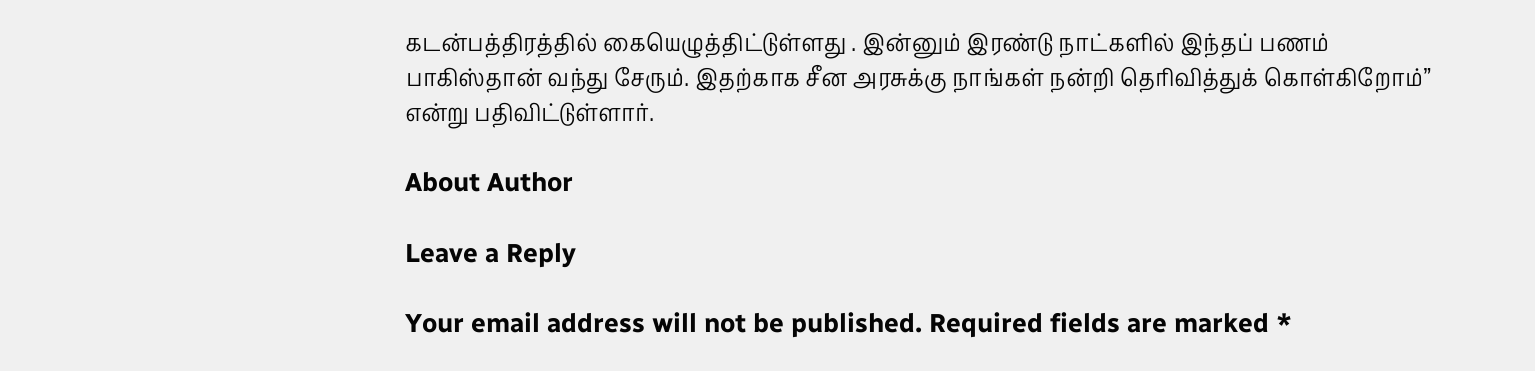கடன்பத்திரத்தில் கையெழுத்திட்டுள்ளது . இன்னும் இரண்டு நாட்களில் இந்தப் பணம் பாகிஸ்தான் வந்து சேரும். இதற்காக சீன அரசுக்கு நாங்கள் நன்றி தெரிவித்துக் கொள்கிறோம்” என்று பதிவிட்டுள்ளார்.

About Author

Leave a Reply

Your email address will not be published. Required fields are marked *